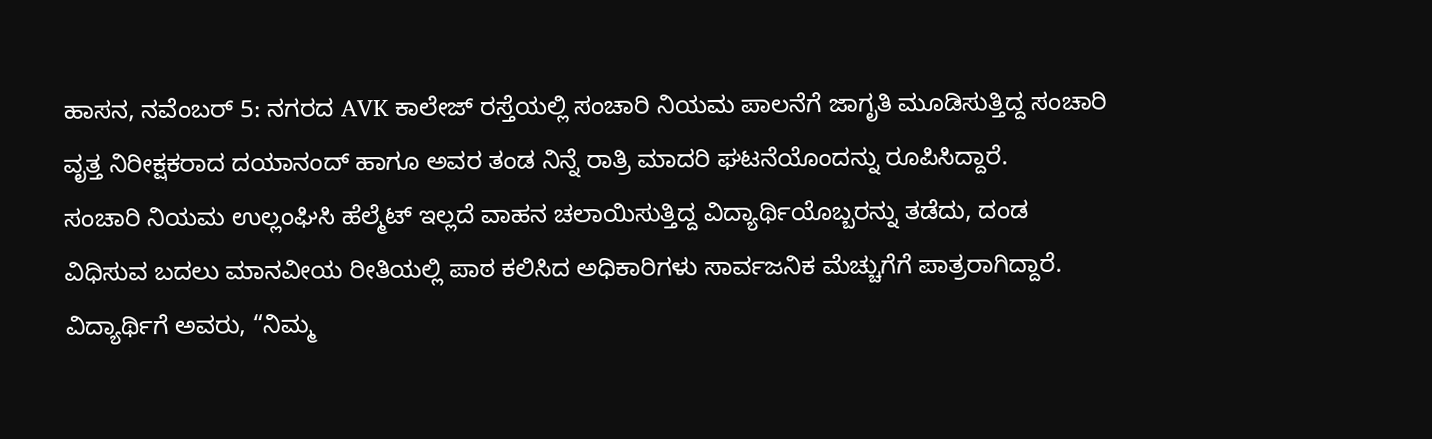ಹಾಸನ, ನವೆಂಬರ್ 5: ನಗರದ AVK ಕಾಲೇಜ್ ರಸ್ತೆಯಲ್ಲಿ ಸಂಚಾರಿ ನಿಯಮ ಪಾಲನೆಗೆ ಜಾಗೃತಿ ಮೂಡಿಸುತ್ತಿದ್ದ ಸಂಚಾರಿ ವೃತ್ತ ನಿರೀಕ್ಷಕರಾದ ದಯಾನಂದ್ ಹಾಗೂ ಅವರ ತಂಡ ನಿನ್ನೆ ರಾತ್ರಿ ಮಾದರಿ ಘಟನೆಯೊಂದನ್ನು ರೂಪಿಸಿದ್ದಾರೆ.
ಸಂಚಾರಿ ನಿಯಮ ಉಲ್ಲಂಘಿಸಿ ಹೆಲ್ಮೆಟ್ ಇಲ್ಲದೆ ವಾಹನ ಚಲಾಯಿಸುತ್ತಿದ್ದ ವಿದ್ಯಾರ್ಥಿಯೊಬ್ಬರನ್ನು ತಡೆದು, ದಂಡ ವಿಧಿಸುವ ಬದಲು ಮಾನವೀಯ ರೀತಿಯಲ್ಲಿ ಪಾಠ ಕಲಿಸಿದ ಅಧಿಕಾರಿಗಳು ಸಾರ್ವಜನಿಕ ಮೆಚ್ಚುಗೆಗೆ ಪಾತ್ರರಾಗಿದ್ದಾರೆ.
ವಿದ್ಯಾರ್ಥಿಗೆ ಅವರು, “ನಿಮ್ಮ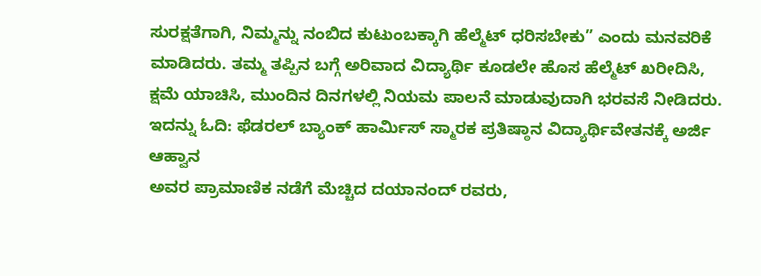ಸುರಕ್ಷತೆಗಾಗಿ, ನಿಮ್ಮನ್ನು ನಂಬಿದ ಕುಟುಂಬಕ್ಕಾಗಿ ಹೆಲ್ಮೆಟ್ ಧರಿಸಬೇಕು” ಎಂದು ಮನವರಿಕೆ ಮಾಡಿದರು. ತಮ್ಮ ತಪ್ಪಿನ ಬಗ್ಗೆ ಅರಿವಾದ ವಿದ್ಯಾರ್ಥಿ ಕೂಡಲೇ ಹೊಸ ಹೆಲ್ಮೆಟ್ ಖರೀದಿಸಿ, ಕ್ಷಮೆ ಯಾಚಿಸಿ, ಮುಂದಿನ ದಿನಗಳಲ್ಲಿ ನಿಯಮ ಪಾಲನೆ ಮಾಡುವುದಾಗಿ ಭರವಸೆ ನೀಡಿದರು.
ಇದನ್ನು ಓದಿ: ಫೆಡರಲ್ ಬ್ಯಾಂಕ್ ಹಾರ್ಮಿಸ್ ಸ್ಮಾರಕ ಪ್ರತಿಷ್ಠಾನ ವಿದ್ಯಾರ್ಥಿವೇತನಕ್ಕೆ ಅರ್ಜಿ ಆಹ್ವಾನ
ಅವರ ಪ್ರಾಮಾಣಿಕ ನಡೆಗೆ ಮೆಚ್ಚಿದ ದಯಾನಂದ್ ರವರು,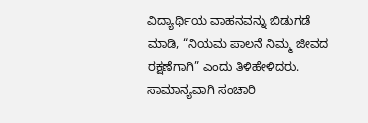ವಿದ್ಯಾರ್ಥಿಯ ವಾಹನವನ್ನು ಬಿಡುಗಡೆ ಮಾಡಿ, “ನಿಯಮ ಪಾಲನೆ ನಿಮ್ಮ ಜೀವದ ರಕ್ಷಣೆಗಾಗಿ” ಎಂದು ತಿಳಿಹೇಳಿದರು.
ಸಾಮಾನ್ಯವಾಗಿ ಸಂಚಾರಿ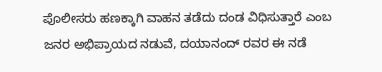ಪೊಲೀಸರು ಹಣಕ್ಕಾಗಿ ವಾಹನ ತಡೆದು ದಂಡ ವಿಧಿಸುತ್ತಾರೆ ಎಂಬ ಜನರ ಅಭಿಪ್ರಾಯದ ನಡುವೆ, ದಯಾನಂದ್ ರವರ ಈ ನಡೆ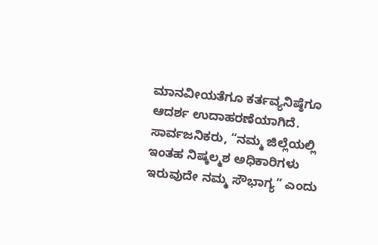ಮಾನವೀಯತೆಗೂ ಕರ್ತವ್ಯನಿಷ್ಠೆಗೂ ಆದರ್ಶ ಉದಾಹರಣೆಯಾಗಿದೆ.
ಸಾರ್ವಜನಿಕರು, “ನಮ್ಮ ಜಿಲ್ಲೆಯಲ್ಲಿ ಇಂತಹ ನಿಷ್ಕಲ್ಮಶ ಅಧಿಕಾರಿಗಳು ಇರುವುದೇ ನಮ್ಮ ಸೌಭಾಗ್ಯ” ಎಂದು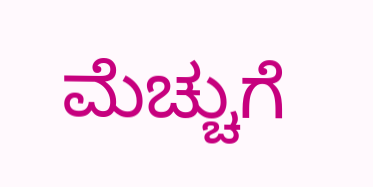ಮೆಚ್ಚುಗೆ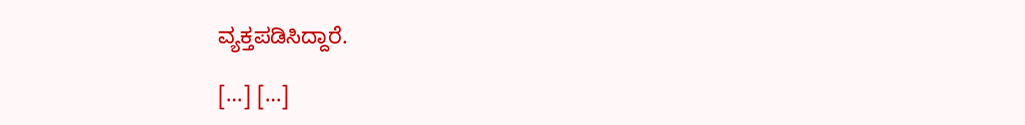ವ್ಯಕ್ತಪಡಿಸಿದ್ದಾರೆ.

[…] […]